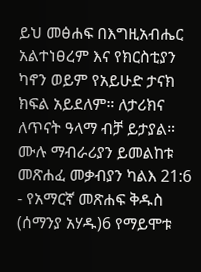ይህ መፅሐፍ በእግዚአብሔር አልተነፀረም እና የክርስቲያን ካኖን ወይም የአይሁድ ታናክ ክፍል አይደለም። ለታሪክና ለጥናት ዓላማ ብቻ ይታያል። ሙሉ ማብራሪያን ይመልከቱ መጽሐፈ መቃብያን ካልእ 21:6 - የአማርኛ መጽሐፍ ቅዱስ (ሰማንያ አሃዱ)6 የማይሞቱ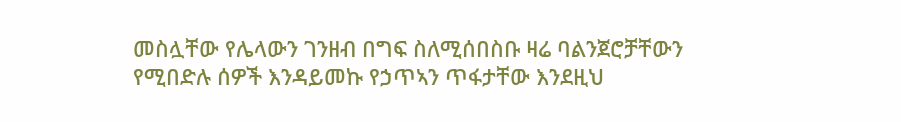መስሏቸው የሌላውን ገንዘብ በግፍ ስለሚሰበስቡ ዛሬ ባልንጀሮቻቸውን የሚበድሉ ሰዎች እንዳይመኩ የኃጥኣን ጥፋታቸው እንደዚህ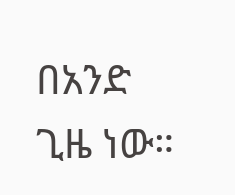በአንድ ጊዜ ነው።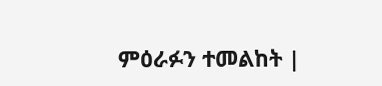ምዕራፉን ተመልከት |